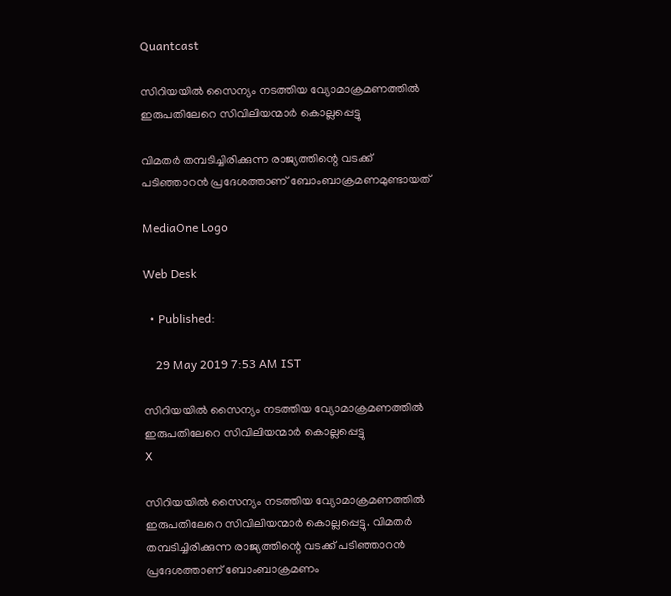Quantcast

സിറിയയിൽ സൈന്യം നടത്തിയ വ്യോമാക്രമണത്തിൽ ഇരുപതിലേറെ സിവിലിയന്മാർ കൊല്ലപ്പെട്ടു

വിമതർ തമ്പടിച്ചിരിക്കുന്ന രാജ്യത്തിന്റെ വടക്ക് പടിഞ്ഞാറൻ പ്രദേശത്താണ് ബോംബാക്രമണമുണ്ടായത്

MediaOne Logo

Web Desk

  • Published:

    29 May 2019 7:53 AM IST

സിറിയയിൽ സൈന്യം നടത്തിയ വ്യോമാക്രമണത്തിൽ ഇരുപതിലേറെ സിവിലിയന്മാർ കൊല്ലപ്പെട്ടു
X

സിറിയയിൽ സൈന്യം നടത്തിയ വ്യോമാക്രമണത്തിൽ ഇരുപതിലേറെ സിവിലിയന്മാർ കൊല്ലപ്പെട്ടു. വിമതർ തമ്പടിച്ചിരിക്കുന്ന രാജ്യത്തിന്റെ വടക്ക് പടിഞ്ഞാറൻ പ്രദേശത്താണ് ബോംബാക്രമണം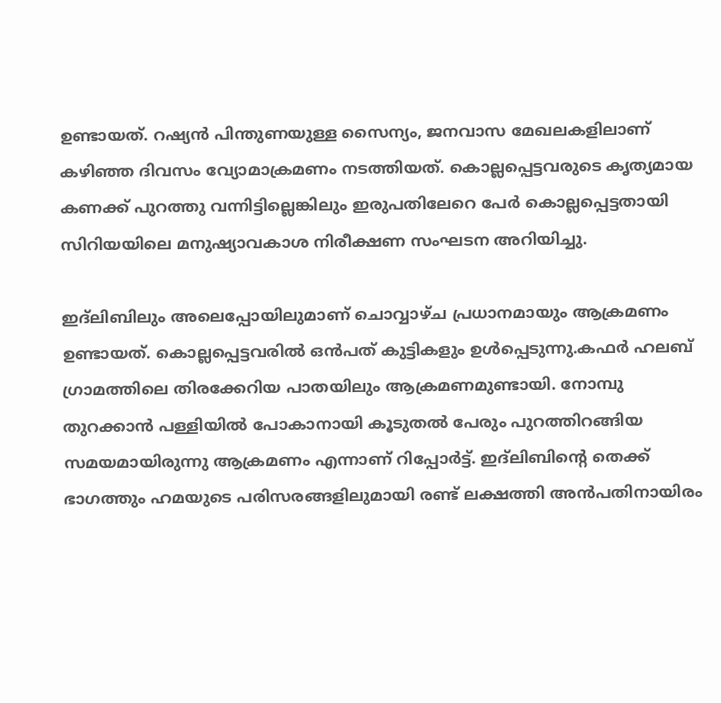ഉണ്ടായത്. റഷ്യൻ പിന്തുണയുള്ള സൈന്യം, ജനവാസ മേഖലകളിലാണ് കഴിഞ്ഞ ദിവസം വ്യോമാക്രമണം നടത്തിയത്. കൊല്ലപ്പെട്ടവരുടെ കൃത്യമായ കണക്ക് പുറത്തു വന്നിട്ടില്ലെങ്കിലും ഇരുപതിലേറെ പേർ കൊല്ലപ്പെട്ടതായി സിറിയയിലെ മനുഷ്യാവകാശ നിരീക്ഷണ സംഘടന അറിയിച്ചു.

ഇദ്‌ലിബിലും അലെപ്പോയിലുമാണ് ചൊവ്വാഴ്ച പ്രധാനമായും ആക്രമണം ഉണ്ടായത്. കൊല്ലപ്പെട്ടവരിൽ ഒൻപത് കുട്ടികളും ഉൾപ്പെടുന്നു.കഫർ ഹലബ് ഗ്രാമത്തിലെ തിരക്കേറിയ പാതയിലും ആക്രമണമുണ്ടായി. നോമ്പു തുറക്കാൻ പള്ളിയിൽ പോകാനായി കൂടുതൽ പേരും പുറത്തിറങ്ങിയ സമയമായിരുന്നു ആക്രമണം എന്നാണ് റിപ്പോർട്ട്. ഇദ്‌ലിബിന്റെ തെക്ക് ഭാഗത്തും ഹമയുടെ പരിസരങ്ങളിലുമായി രണ്ട് ലക്ഷത്തി അൻപതിനായിരം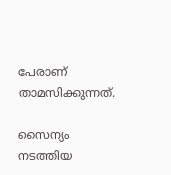പേരാണ് താമസിക്കുന്നത്.

സൈന്യം നടത്തിയ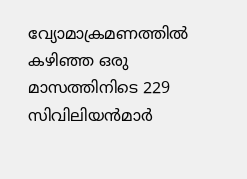വ്യോമാക്രമണത്തിൽ കഴിഞ്ഞ ഒരു മാസത്തിനിടെ 229 സിവിലിയൻമാർ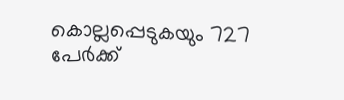കൊല്ലപ്പെടുകയും 727 പേർക്ക്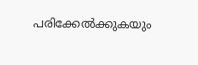പരിക്കേൽക്കുകയും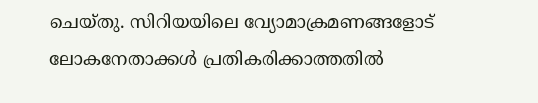ചെയ്തു. സിറിയയിലെ വ്യോമാക്രമണങ്ങളോട് ലോകനേതാക്കൾ പ്രതികരിക്കാത്തതിൽ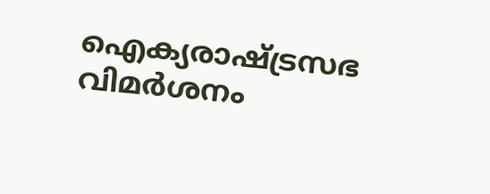ഐക്യരാഷ്ട്രസഭ വിമർശനം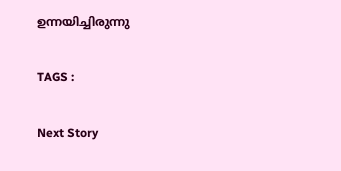ഉന്നയിച്ചിരുന്നു

TAGS :

Next Story